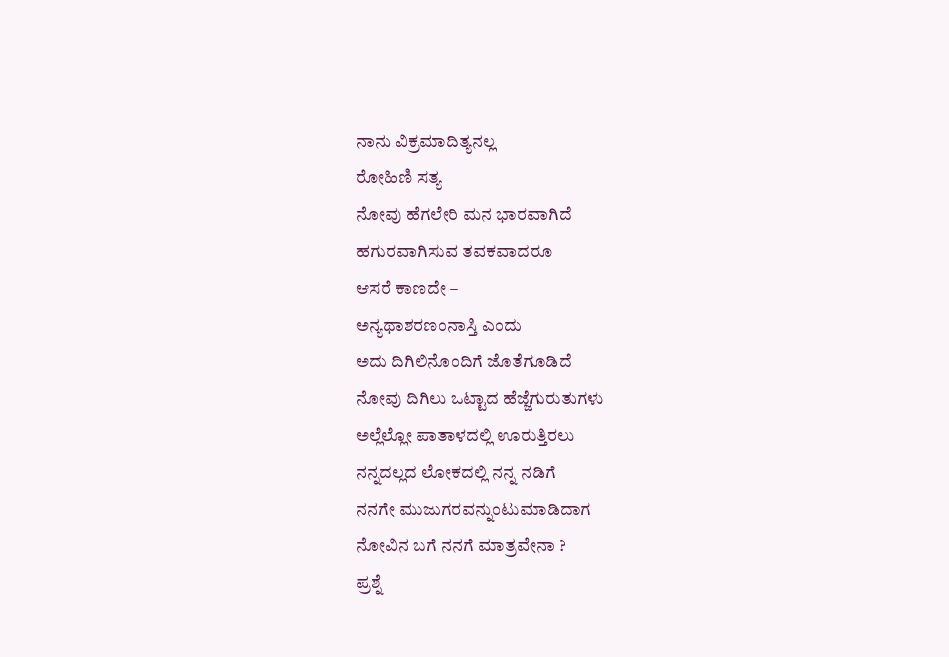ನಾನು ವಿಕ್ರಮಾದಿತ್ಯನಲ್ಲ
ರೋಹಿಣಿ ಸತ್ಯ
ನೋವು ಹೆಗಲೇರಿ ಮನ ಭಾರವಾಗಿದೆ
ಹಗುರವಾಗಿಸುವ ತವಕವಾದರೂ
ಆಸರೆ ಕಾಣದೇ –
ಅನ್ಯಥಾಶರಣಂನಾಸ್ತಿ ಎಂದು
ಅದು ದಿಗಿಲಿನೊಂದಿಗೆ ಜೊತೆಗೂಡಿದೆ
ನೋವು ದಿಗಿಲು ಒಟ್ಟಾದ ಹೆಜ್ಜೆಗುರುತುಗಳು
ಅಲ್ಲೆಲ್ಲೋ ಪಾತಾಳದಲ್ಲಿ ಊರುತ್ತಿರಲು
ನನ್ನದಲ್ಲದ ಲೋಕದಲ್ಲಿ ನನ್ನ ನಡಿಗೆ
ನನಗೇ ಮುಜುಗರವನ್ನುಂಟುಮಾಡಿದಾಗ
ನೋವಿನ ಬಗೆ ನನಗೆ ಮಾತ್ರವೇನಾ ?
ಪ್ರಶ್ನೆ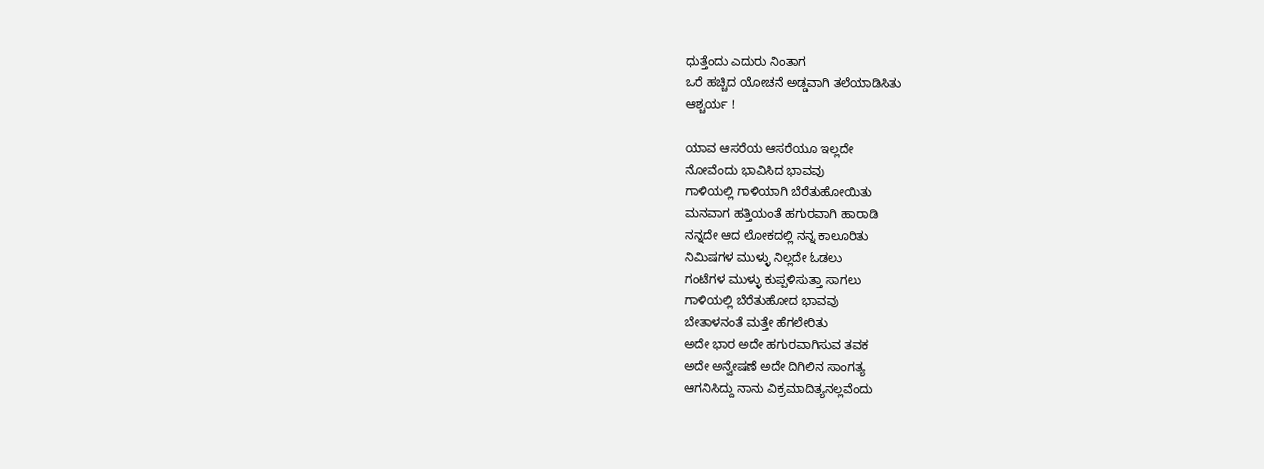ಧುತ್ತೆಂದು ಎದುರು ನಿಂತಾಗ
ಒರೆ ಹಚ್ಚಿದ ಯೋಚನೆ ಅಡ್ಡವಾಗಿ ತಲೆಯಾಡಿಸಿತು
ಆಶ್ಚರ್ಯ !

ಯಾವ ಆಸರೆಯ ಆಸರೆಯೂ ಇಲ್ಲದೇ
ನೋವೆಂದು ಭಾವಿಸಿದ ಭಾವವು
ಗಾಳಿಯಲ್ಲಿ ಗಾಳಿಯಾಗಿ ಬೆರೆತುಹೋಯಿತು
ಮನವಾಗ ಹತ್ತಿಯಂತೆ ಹಗುರವಾಗಿ ಹಾರಾಡಿ
ನನ್ನದೇ ಆದ ಲೋಕದಲ್ಲಿ ನನ್ನ ಕಾಲೂರಿತು
ನಿಮಿಷಗಳ ಮುಳ್ಳು ನಿಲ್ಲದೇ ಓಡಲು
ಗಂಟೆಗಳ ಮುಳ್ಳು ಕುಪ್ಪಳಿಸುತ್ತಾ ಸಾಗಲು
ಗಾಳಿಯಲ್ಲಿ ಬೆರೆತುಹೋದ ಭಾವವು
ಬೇತಾಳನಂತೆ ಮತ್ತೇ ಹೆಗಲೇರಿತು
ಅದೇ ಭಾರ ಅದೇ ಹಗುರವಾಗಿಸುವ ತವಕ
ಅದೇ ಅನ್ವೇಷಣೆ ಅದೇ ದಿಗಿಲಿನ ಸಾಂಗತ್ಯ
ಆಗನಿಸಿದ್ದು ನಾನು ವಿಕ್ರಮಾದಿತ್ಯನಲ್ಲವೆಂದು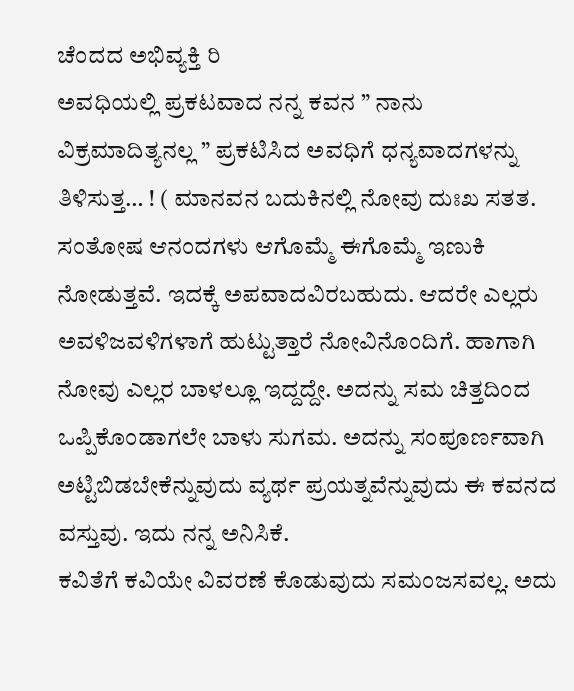ಚೆಂದದ ಅಭಿವ್ಯಕ್ತಿ ರಿ
ಅವಧಿಯಲ್ಲಿ ಪ್ರಕಟವಾದ ನನ್ನ ಕವನ ” ನಾನು ವಿಕ್ರಮಾದಿತ್ಯನಲ್ಲ ” ಪ್ರಕಟಿಸಿದ ಅವಧಿಗೆ ಧನ್ಯವಾದಗಳನ್ನು ತಿಳಿಸುತ್ತ… ! ( ಮಾನವನ ಬದುಕಿನಲ್ಲಿ ನೋವು ದುಃಖ ಸತತ. ಸಂತೋಷ ಆನಂದಗಳು ಆಗೊಮ್ಮೆ ಈಗೊಮ್ಮೆ ಇಣುಕಿ ನೋಡುತ್ತವೆ. ಇದಕ್ಕೆ ಅಪವಾದವಿರಬಹುದು. ಆದರೇ ಎಲ್ಲರು ಅವಳಿಜವಳಿಗಳಾಗೆ ಹುಟ್ಟುತ್ತಾರೆ ನೋವಿನೊಂದಿಗೆ. ಹಾಗಾಗಿ ನೋವು ಎಲ್ಲರ ಬಾಳಲ್ಲೂ ಇದ್ದದ್ದೇ. ಅದನ್ನು ಸಮ ಚಿತ್ತದಿಂದ ಒಪ್ಪಿಕೊಂಡಾಗಲೇ ಬಾಳು ಸುಗಮ. ಅದನ್ನು ಸಂಪೂರ್ಣವಾಗಿ ಅಟ್ಟಿಬಿಡಬೇಕೆನ್ನುವುದು ವ್ಯರ್ಥ ಪ್ರಯತ್ನವೆನ್ನುವುದು ಈ ಕವನದ ವಸ್ತುವು. ಇದು ನನ್ನ ಅನಿಸಿಕೆ.
ಕವಿತೆಗೆ ಕವಿಯೇ ವಿವರಣೆ ಕೊಡುವುದು ಸಮಂಜಸವಲ್ಲ. ಅದು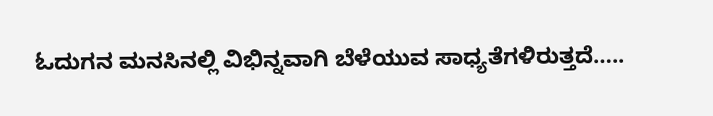ಓದುಗನ ಮನಸಿನಲ್ಲಿ ವಿಭಿನ್ನವಾಗಿ ಬೆಳೆಯುವ ಸಾಧ್ಯತೆಗಳಿರುತ್ತದೆ…..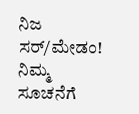ನಿಜ ಸರ್/ಮೇಡಂ! ನಿಮ್ಮ ಸೂಚನೆಗೆ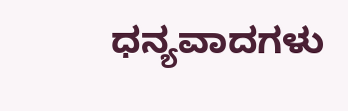ಧನ್ಯವಾದಗಳು